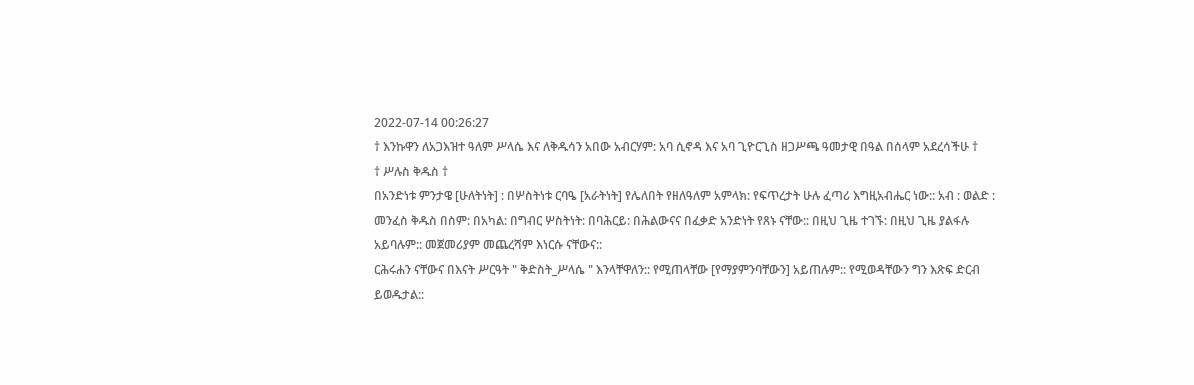2022-07-14 00:26:27
† እንኩዋን ለአጋእዝተ ዓለም ሥላሴ እና ለቅዱሳን አበው አብርሃም: አባ ሲኖዳ እና አባ ጊዮርጊስ ዘጋሥጫ ዓመታዊ በዓል በሰላም አደረሳችሁ †
† ሥሉስ ቅዱስ †
በአንድነቱ ምንታዌ [ሁለትነት] : በሦስትነቱ ርባዔ [አራትነት] የሌለበት የዘለዓለም አምላክ: የፍጥረታት ሁሉ ፈጣሪ እግዚአብሔር ነው:: አብ : ወልድ : መንፈስ ቅዱስ በስም: በአካል: በግብር ሦስትነት: በባሕርይ: በሕልውናና በፈቃድ አንድነት የጸኑ ናቸው:: በዚህ ጊዜ ተገኙ: በዚህ ጊዜ ያልፋሉ አይባሉም:: መጀመሪያም መጨረሻም እነርሱ ናቸውና::
ርሕሩሐን ናቸውና በእናት ሥርዓት " ቅድስት_ሥላሴ " እንላቸዋለን:: የሚጠላቸው [የማያምንባቸውን] አይጠሉም:: የሚወዳቸውን ግን እጽፍ ድርብ ይወዱታል::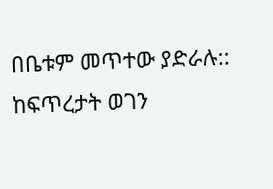በቤቱም መጥተው ያድራሉ::
ከፍጥረታት ወገን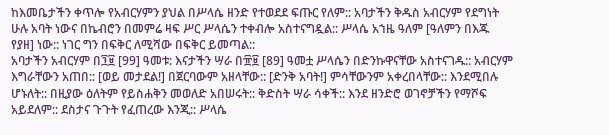ከእመቤታችን ቀጥሎ የአብርሃምን ያህል በሥላሴ ዘንድ የተወደደ ፍጡር የለም:: አባታችን ቅዱስ አብርሃም የደግነት ሁሉ አባት ነውና በኬብሮን በመምሬ ዛፍ ሥር ሥላሴን ተቀብሎ አስተናግዷል:: ሥላሴ አኀዜ ዓለም [ዓለምን በእጁ የያዘ] ነው:: ነገር ግን በፍቅር ለሚሻው በፍቅር ይመጣል::
አባታችን አብርሃም በ፺፱ [99] ዓመቱ: እናታችን ሣራ በ፹፱ [89] ዓመቷ ሥላሴን በድንኩዋናቸው አስተናገዱ:: አብርሃም እግራቸውን አጠበ:: [ወይ መታደል!] በጀርባውም አዘላቸው:: [ድንቅ አባት!] ምሳቸውንም አቀረበላቸው:: እንደሚበሉ ሆኑለት:: በዚያው ዕለትም የይስሐቅን መወለድ አበሠሩት:: ቅድስት ሣራ ሳቀች:: እንደ ዘንድሮ ወገኖቻችን የማሾፍ አይደለም:: ደስታና ጉጉት የፈጠረው እንጂ:: ሥላሴ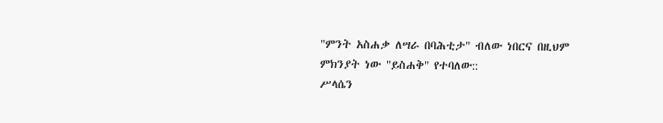"ምንት አስሐቃ ለሣራ በባሕቲታ" ብለው ነበርና በዚህም ምክንያት ነው "ይስሐቅ" የተባለው::
ሥላሴን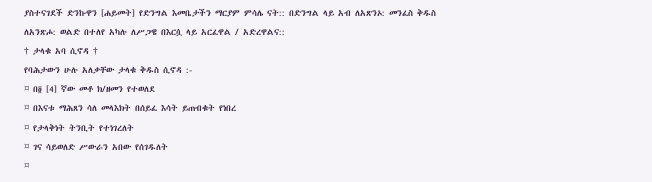ያስተናገደች ድንኩዋን [ሐይመት] የድንግል እመቤታችን ማርያም ምሳሌ ናት:: በድንግል ላይ አብ ለአጽንኦ: መንፈስ ቅዱስ ለአንጽሖ: ወልድ በተለየ አካሉ ለሥጋዌ በእርሷ ላይ አርፈዋል / አድረዋልና::
† ታላቁ አባ ሲኖዳ †
የባሕታውን ሁሉ አለቃቸው ታላቁ ቅዱስ ሲኖዳ :-
¤ በ፬ [4] ኛው መቶ ክ/ዘመን የተወለደ
¤ በእናቱ ማሕጸን ሳለ መላእክት በሰይፈ እሳት ይጠብቁት የነበረ
¤ የታላቅነት ትንቢት የተነገረለት
¤ ገና ሳይወለድ ሥውራን አበው የሰገዱለት
¤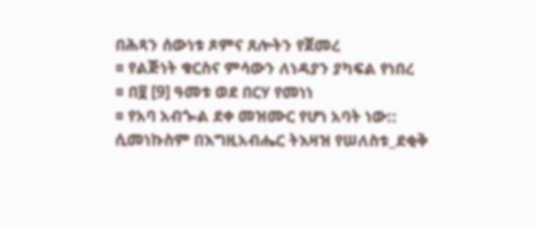በሕጻን ሰውነቱ ጾምና ጸሎትን የጀመረ
¤ የልጅነት ቁርስና ምሳውን ለነዳያን ያካፍል የነበረ
¤ በ፱ [9] ዓመቱ ወደ በርሃ የመነነ
¤ የአባ አብጐል ደቀ መዝሙር የሆነ አባት ነው::
ሲመነኩስም በእግዚአብሔር ትእዛዝ የሠለስቱ_ደቂቅ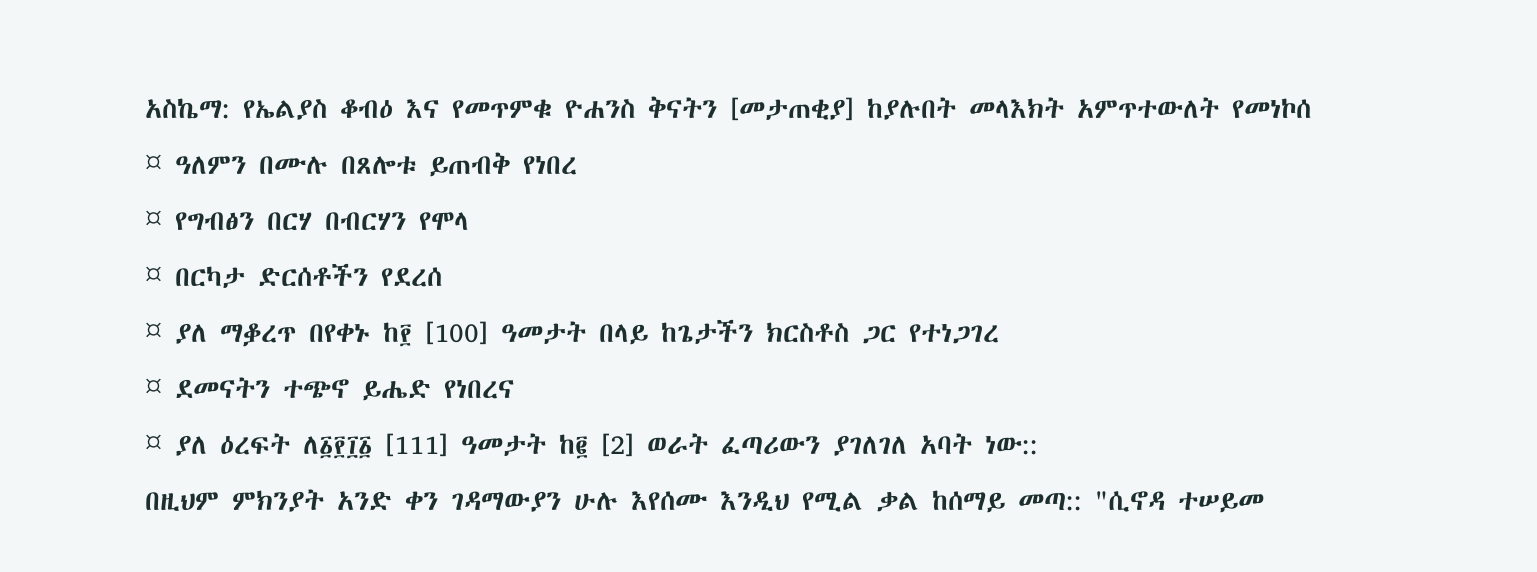አስኬማ: የኤልያስ ቆብዕ እና የመጥምቁ ዮሐንስ ቅናትን [መታጠቂያ] ከያሉበት መላእክት አምጥተውለት የመነኮሰ
¤ ዓለምን በሙሉ በጸሎቱ ይጠብቅ የነበረ
¤ የግብፅን በርሃ በብርሃን የሞላ
¤ በርካታ ድርሰቶችን የደረሰ
¤ ያለ ማቇረጥ በየቀኑ ከ፻ [100] ዓመታት በላይ ከጌታችን ክርስቶስ ጋር የተነጋገረ
¤ ደመናትን ተጭኖ ይሔድ የነበረና
¤ ያለ ዕረፍት ለ፩፻፲፩ [111] ዓመታት ከ፪ [2] ወራት ፈጣሪውን ያገለገለ አባት ነው::
በዚህም ምክንያት አንድ ቀን ገዳማውያን ሁሉ እየሰሙ እንዲህ የሚል ቃል ከሰማይ መጣ:: "ሲኖዳ ተሠይመ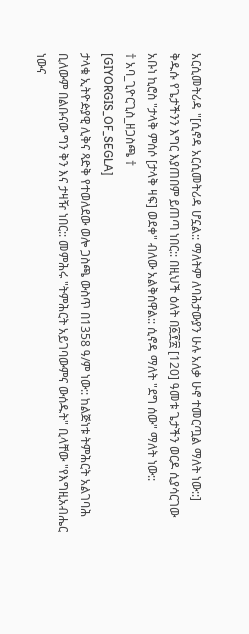አርሲመትሪዳ "[ሲኖዳ አርሲመትሪዳ ሆኗል:: ማለትም ለባሕታውያን ሁሉ አለቃ ሁኖ ተመርጧል ማለት ነው::]
ቅዱሱ የጌታችንን እግር እያጠበም ይጠጣ ነበር:: በዚህች ዕለት በ፩፻፳ [120] ዓመቱ ጌታችን ወርዶ ሲያሳርገው አቡነ ኪሮስ "ታላቅ ምሰሶ [ታላቅ ዛፍ] ወደቀ" ብለው አልቅሰዋል:: ሲኖዳ ማለት "ደግ ሰው" ማለት ነው::
† አባ_ጊዮርጊስ_ዘጋስጫ †
[GIYORGIS_OF_SEGLA]
ታላቁ ኢትዮዽያዊ ሊቅና ጻድቅ የተወለደው ወሎ ጋስጫ ውስጥ በ1358 ዓ/ም ነው:: ከልጅነቱ ትምሕርት አልገባሕ ቢለውም በልቡናው ግን ቅን እና ታዛዥ ነበር:: መምሕሩ "ትምሕርት አይገባውምና ውሰዱት" ቢላቸው "የእግዚአብሔር ነውና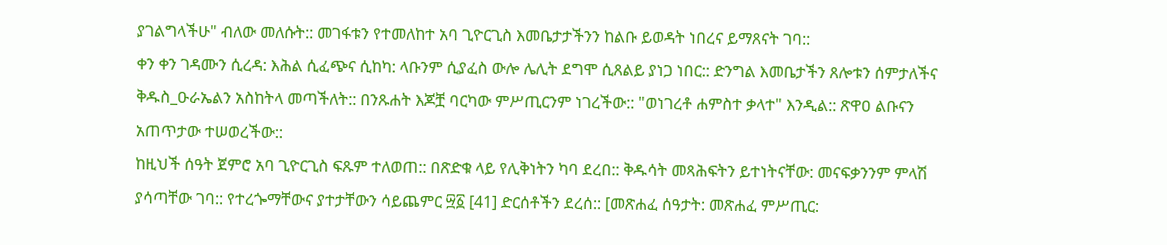ያገልግላችሁ" ብለው መለሱት:: መገፋቱን የተመለከተ አባ ጊዮርጊስ እመቤታታችንን ከልቡ ይወዳት ነበረና ይማጸናት ገባ::
ቀን ቀን ገዳሙን ሲረዳ: እሕል ሲፈጭና ሲከካ: ላቡንም ሲያፈስ ውሎ ሌሊት ደግሞ ሲጸልይ ያነጋ ነበር:: ድንግል እመቤታችን ጸሎቱን ሰምታለችና ቅዱስ_ዑራኤልን አስከትላ መጣችለት:: በንጹሐት እጆቿ ባርካው ምሥጢርንም ነገረችው:: "ወነገረቶ ሐምስተ ቃላተ" እንዲል:: ጽዋዐ ልቡናን አጠጥታው ተሠወረችው::
ከዚህች ሰዓት ጀምሮ አባ ጊዮርጊስ ፍጹም ተለወጠ:: በጽድቁ ላይ የሊቅነትን ካባ ደረበ:: ቅዱሳት መጻሕፍትን ይተነትናቸው: መናፍቃንንም ምላሽ ያሳጣቸው ገባ:: የተረጐማቸውና ያተታቸውን ሳይጨምር ፵፩ [41] ድርሰቶችን ደረሰ:: [መጽሐፈ ሰዓታት: መጽሐፈ ምሥጢር: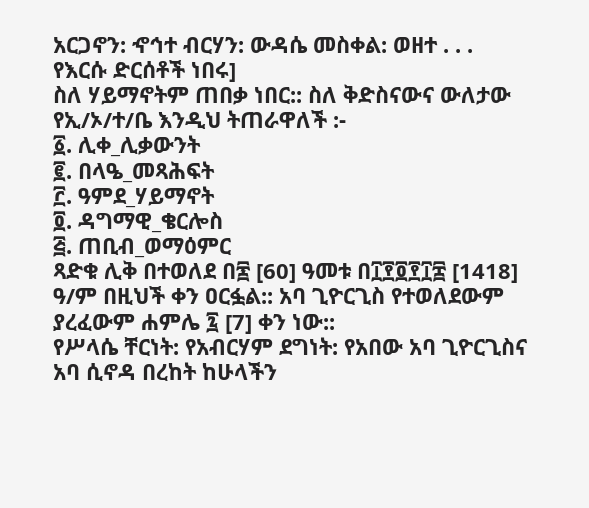አርጋኖን: ኆኅተ ብርሃን: ውዳሴ መስቀል: ወዘተ . . . የእርሱ ድርሰቶች ነበሩ]
ስለ ሃይማኖትም ጠበቃ ነበር:: ስለ ቅድስናውና ውለታው የኢ/ኦ/ተ/ቤ እንዲህ ትጠራዋለች :-
፩. ሊቀ_ሊቃውንት
፪. በላዔ_መጻሕፍት
፫. ዓምደ_ሃይማኖት
፬. ዳግማዊ_ቄርሎስ
፭. ጠቢብ_ወማዕምር
ጻድቁ ሊቅ በተወለደ በ፷ [60] ዓመቱ በ፲፻፬፻፲፰ [1418] ዓ/ም በዚህች ቀን ዐርፏል:: አባ ጊዮርጊስ የተወለደውም ያረፈውም ሐምሌ ፯ [7] ቀን ነው::
የሥላሴ ቸርነት: የአብርሃም ደግነት: የአበው አባ ጊዮርጊስና አባ ሲኖዳ በረከት ከሁላችን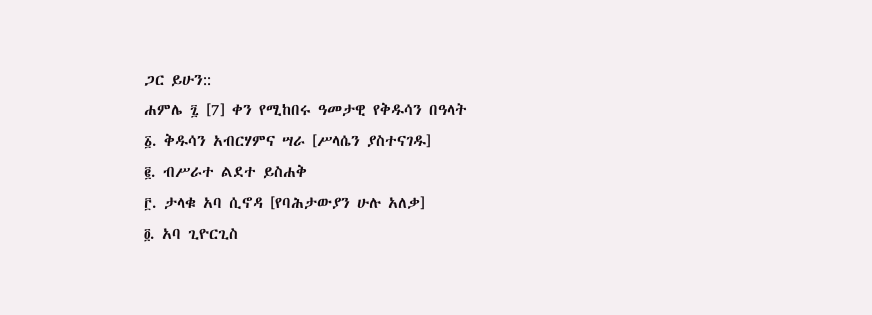ጋር ይሁን::
ሐምሌ ፯ [7] ቀን የሚከበሩ ዓመታዊ የቅዱሳን በዓላት
፩. ቅዱሳን አብርሃምና ሣራ [ሥላሴን ያስተናገዱ]
፪. ብሥራተ ልደተ ይስሐቅ
፫. ታላቁ አባ ሲኖዳ [የባሕታውያን ሁሉ አለቃ]
፬. አባ ጊዮርጊስ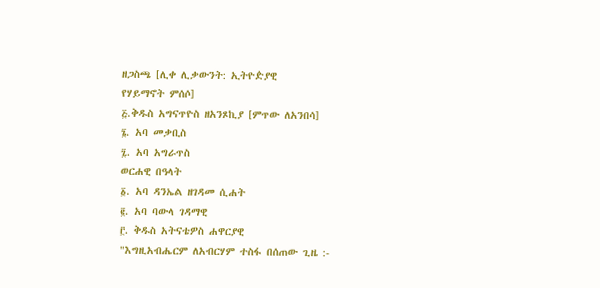ዘጋስጫ [ሊቀ ሊቃውንት: ኢትዮዽያዊ
የሃይማኖት ምሰሶ]
፭.ቅዱስ አግናጥዮስ ዘአንጾኪያ [ምጥው ለአንበሳ]
፮. አባ መቃቢስ
፯. አባ አግራጥስ
ወርሐዊ በዓላት
፩. አባ ዳንኤል ዘገዳመ ሲሐት
፪. አባ ባውላ ገዳማዊ
፫. ቅዱስ አትናቴዎስ ሐዋርያዊ
"እግዚአብሔርም ለአብርሃም ተስፋ በሰጠው ጊዜ :-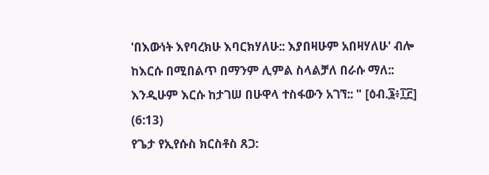'በእውነት እየባረክሁ እባርክሃለሁ:: እያበዛሁም አበዛሃለሁ' ብሎ ከእርሱ በሚበልጥ በማንም ሊምል ስላልቻለ በራሱ ማለ:: እንዲሁም እርሱ ከታገሠ በሁዋላ ተስፋውን አገኘ:: " [ዕብ.፮፥፲፫] (6:13)
የጌታ የኢየሱስ ክርስቶስ ጸጋ: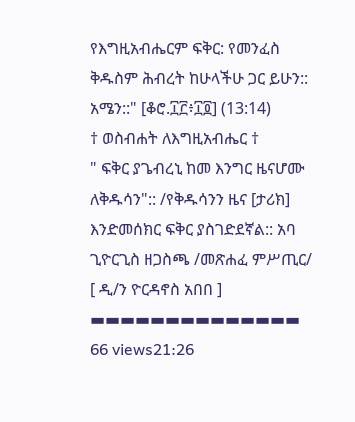የእግዚአብሔርም ፍቅር: የመንፈስ ቅዱስም ሕብረት ከሁላችሁ ጋር ይሁን:: አሜን::" [ቆሮ.፲፫፥፲፬] (13:14)
† ወስብሐት ለእግዚአብሔር †
" ፍቅር ያጌብረኒ ከመ እንግር ዜናሆሙ ለቅዱሳን":: /የቅዱሳንን ዜና [ታሪክ] እንድመሰክር ፍቅር ያስገድደኛል:: አባ ጊዮርጊስ ዘጋስጫ /መጽሐፈ ምሥጢር/
[ ዲ/ን ዮርዳኖስ አበበ ]
▬▬▬▬▬▬▬▬▬▬▬▬▬▬
66 views21:26